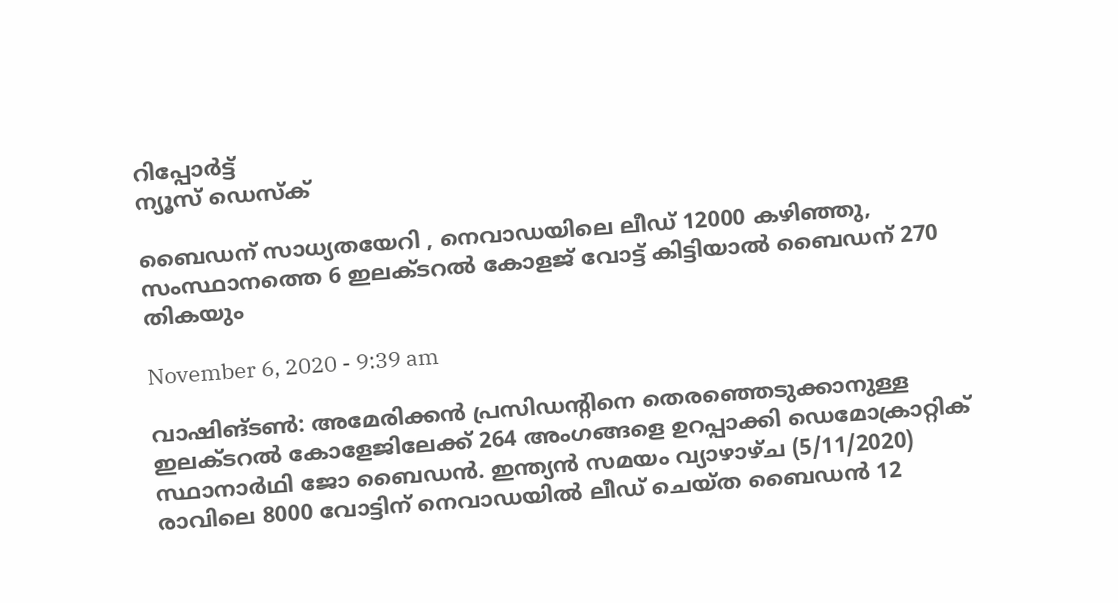റിപ്പോര്‍ട്ട്
ന്യൂസ് ഡെസ്ക്

ബൈഡന് സാധ്യതയേറി , നെവാഡയിലെ ലീഡ് 12000 കഴിഞ്ഞു, സംസ്ഥാനത്തെ 6 ഇലക്ടറൽ കോളജ് വോട്ട് കിട്ടിയാൽ ബൈഡന് 270 തികയും

November 6, 2020 - 9:39 am

വാഷിങ്ടണ്‍: അമേരിക്കന്‍ പ്രസിഡന്റിനെ തെരഞ്ഞെടുക്കാനുള്ള ഇലക്ടറല്‍ കോളേജിലേക്ക് 264 അംഗങ്ങളെ ഉറപ്പാക്കി ഡെമോക്രാറ്റിക് സ്ഥാനാര്‍ഥി ജോ ബൈഡന്‍. ഇന്ത്യൻ സമയം വ്യാഴാഴ്ച (5/11/2020) രാവിലെ 8000 വോട്ടിന് നെവാഡയിൽ ലീഡ് ചെയ്ത ബൈഡൻ 12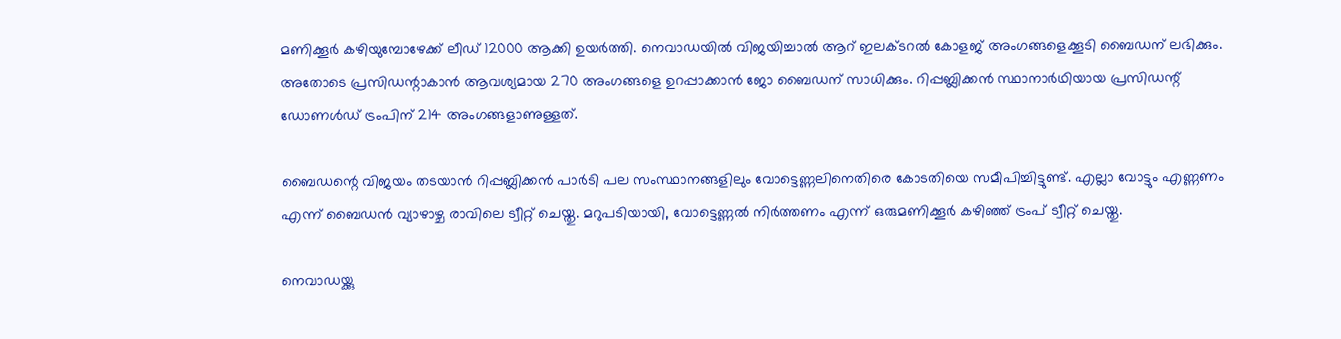മണിക്കൂർ കഴിയുമ്പോഴേക്ക് ലീഡ് 12000 ആക്കി ഉയർത്തി. നെവാഡയിൽ വിജയിച്ചാല്‍ ആറ് ഇലക്ടറൽ കോളജ് അംഗങ്ങളെക്കൂടി ബൈഡന് ലഭിക്കും. അതോടെ പ്രസിഡന്റാകാന്‍ ആവശ്യമായ 270 അംഗങ്ങളെ ഉറപ്പാക്കാൻ ജോ ബൈഡന് സാധിക്കും. റിപ്പബ്ലിക്കന്‍ സ്ഥാനാര്‍ഥിയായ പ്രസിഡന്റ് ഡോണള്‍ഡ് ട്രംപിന് 214 അംഗങ്ങളാണുള്ളത്.

ബൈഡന്റെ വിജയം തടയാന്‍ റിപ്പബ്ലിക്കന്‍ പാര്‍ടി പല സംസ്ഥാനങ്ങളിലും വോട്ടെണ്ണലിനെതിരെ കോടതിയെ സമീപിച്ചിട്ടുണ്ട്. എല്ലാ വോട്ടും എണ്ണണം എന്ന് ബൈഡന്‍ വ്യാഴാഴ്ച രാവിലെ ട്വീറ്റ് ചെയ്തു. മറുപടിയായി, വോട്ടെണ്ണല്‍ നിര്‍ത്തണം എന്ന് ഒരുമണിക്കൂര്‍ കഴിഞ്ഞ് ട്രംപ് ട്വീറ്റ് ചെയ്തു.

നെവാഡയ്ക്കു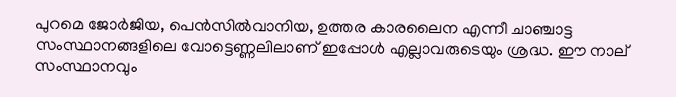പുറമെ ജോര്‍ജിയ, പെന്‍സില്‍വാനിയ, ഉത്തര കാരലൈന എന്നീ ചാഞ്ചാട്ട സംസ്ഥാനങ്ങളിലെ വോട്ടെണ്ണലിലാണ് ഇപ്പോള്‍ എല്ലാവരുടെയും ശ്രദ്ധ. ഈ നാല് സംസ്ഥാനവും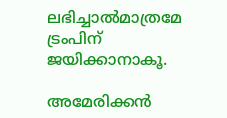ലഭിച്ചാല്‍മാത്രമേ ട്രംപിന് ജയിക്കാനാകൂ.

അമേരിക്കന്‍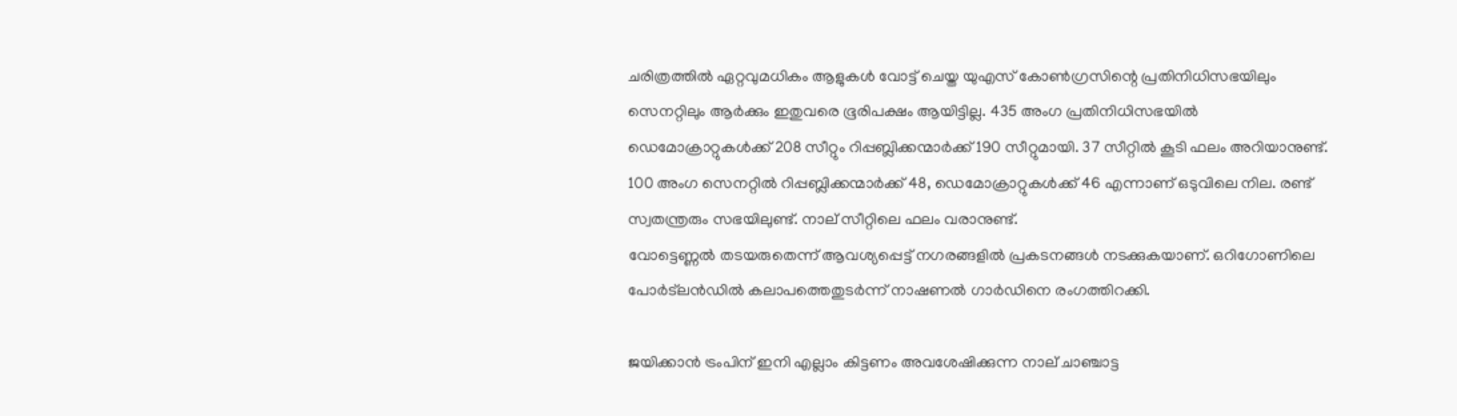ചരിത്രത്തില്‍ ഏറ്റവുമധികം ആളുകള്‍ വോട്ട് ചെയ്ത യുഎസ് കോണ്‍ഗ്രസിന്റെ പ്രതിനിധിസഭയിലും സെനറ്റിലും ആര്‍ക്കും ഇതുവരെ ഭൂരിപക്ഷം ആയിട്ടില്ല. 435 അംഗ പ്രതിനിധിസഭയില്‍ ഡെമോക്രാറ്റുകള്‍ക്ക് 208 സീറ്റും റിപ്പബ്ലിക്കന്മാര്‍ക്ക് 190 സീറ്റുമായി. 37 സീറ്റില്‍ കൂടി ഫലം അറിയാനുണ്ട്. 100 അംഗ സെനറ്റില്‍ റിപ്പബ്ലിക്കന്മാര്‍ക്ക് 48, ഡെമോക്രാറ്റുകള്‍ക്ക് 46 എന്നാണ് ഒടുവിലെ നില. രണ്ട് സ്വതന്ത്രരും സഭയിലുണ്ട്. നാല് സീറ്റിലെ ഫലം വരാനുണ്ട്.
വോട്ടെണ്ണല്‍ തടയരുതെന്ന് ആവശ്യപ്പെട്ട് നഗരങ്ങളില്‍ പ്രകടനങ്ങള്‍ നടക്കുകയാണ്. ഒറിഗോണിലെ പോര്‍ട്ലന്‍ഡില്‍ കലാപത്തെതുടര്‍ന്ന് നാഷണല്‍ ഗാര്‍ഡിനെ രംഗത്തിറക്കി.

ജയിക്കാന്‍ ട്രംപിന് ഇനി എല്ലാം കിട്ടണം അവശേഷിക്കുന്ന നാല് ചാഞ്ചാട്ട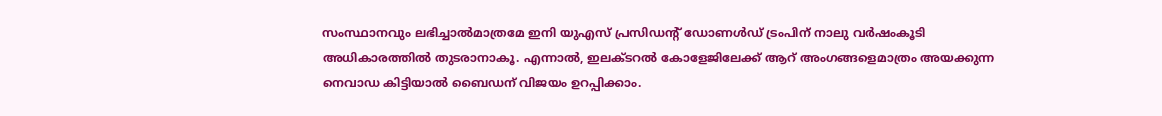സംസ്ഥാനവും ലഭിച്ചാല്‍മാത്രമേ ഇനി യുഎസ് പ്രസിഡന്റ് ഡോണള്‍ഡ് ട്രംപിന് നാലു വര്‍ഷംകൂടി അധികാരത്തില്‍ തുടരാനാകൂ. എന്നാല്‍, ഇലക്ടറല്‍ കോളേജിലേക്ക് ആറ് അംഗങ്ങളെമാത്രം അയക്കുന്ന നെവാഡ കിട്ടിയാല്‍ ബൈഡന് വിജയം ഉറപ്പിക്കാം.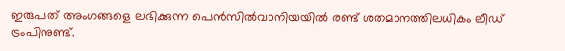ഇരുപത് അംഗങ്ങളെ ലഭിക്കുന്ന പെന്‍സില്‍വാനിയയില്‍ രണ്ട് ശതമാനത്തിലധികം ലീഡ് ട്രംപിനുണ്ട്.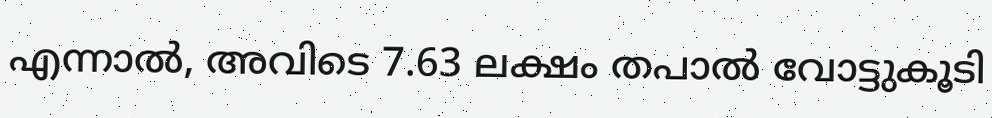എന്നാല്‍, അവിടെ 7.63 ലക്ഷം തപാല്‍ വോട്ടുകൂടി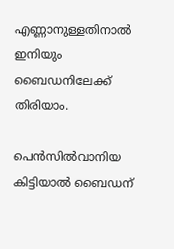എണ്ണാനുള്ളതിനാല്‍ ഇനിയും ബൈഡനിലേക്ക് തിരിയാം.

പെന്‍സില്‍വാനിയ കിട്ടിയാല്‍ ബൈഡന്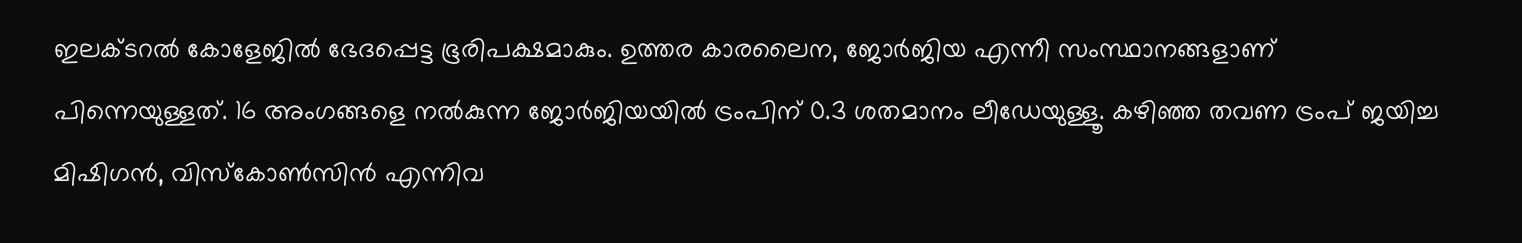ഇലക്ടറല്‍ കോളേജില്‍ ഭേദപ്പെട്ട ഭൂരിപക്ഷമാകും. ഉത്തര കാരലൈന, ജോര്‍ജിയ എന്നീ സംസ്ഥാനങ്ങളാണ് പിന്നെയുള്ളത്. 16 അംഗങ്ങളെ നല്‍കുന്ന ജോര്‍ജിയയില്‍ ട്രംപിന് 0.3 ശതമാനം ലീഡേയുള്ളൂ. കഴിഞ്ഞ തവണ ട്രംപ് ജയിച്ച മിഷിഗന്‍, വിസ്കോണ്‍സിന്‍ എന്നിവ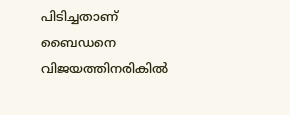പിടിച്ചതാണ് ബൈഡനെ വിജയത്തിനരികില്‍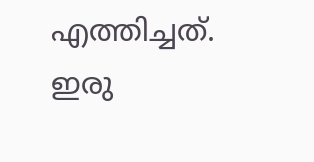എത്തിച്ചത്. ഇരു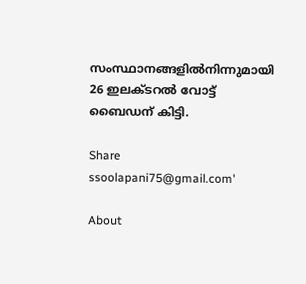സംസ്ഥാനങ്ങളില്‍നിന്നുമായി 26 ഇലക്ടറല്‍ വോട്ട് ബൈഡന് കിട്ടി.

Share
ssoolapani75@gmail.com'

About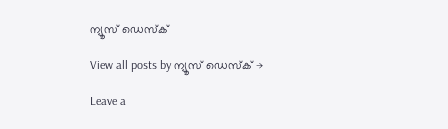ന്യൂസ് ഡെസ്ക്

View all posts by ന്യൂസ് ഡെസ്ക് →

Leave a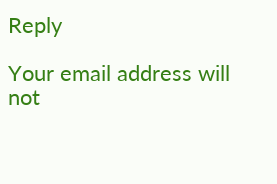Reply

Your email address will not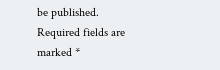be published. Required fields are marked *